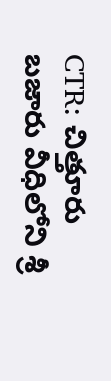CTR: చిత్తూరు బజారు వీధిలోని శ్రీ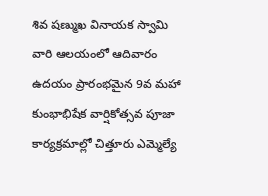శివ షణ్ముఖ వినాయక స్వామి వారి ఆలయంలో ఆదివారం ఉదయం ప్రారంభమైన 9వ మహా కుంభాభిషేక వార్షికోత్సవ పూజా కార్యక్రమాల్లో చిత్తూరు ఎమ్మెల్యే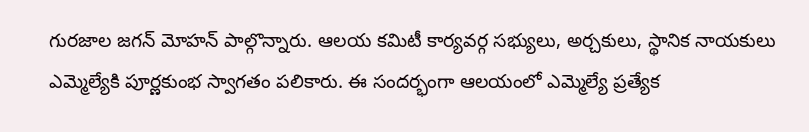గురజాల జగన్ మోహన్ పాల్గొన్నారు. ఆలయ కమిటీ కార్యవర్గ సభ్యులు, అర్చకులు, స్థానిక నాయకులు ఎమ్మెల్యేకి పూర్ణకుంభ స్వాగతం పలికారు. ఈ సందర్భంగా ఆలయంలో ఎమ్మెల్యే ప్రత్యేక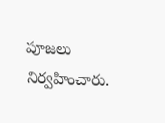పూజలు నిర్వహించారు.